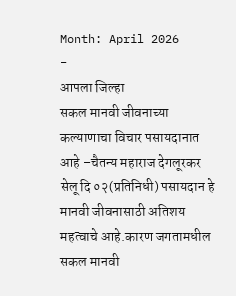Month: April 2026
-
आपला जिल्हा
सकल मानवी जीवनाच्या कल्याणाचा विचार पसायदानात आहे –चैतन्य महाराज देगलूरकर
सेलू दि ०२(प्रतिनिधी) पसायदान हे मानवी जीवनासाठी अतिशय महत्वाचे आहे.कारण जगतामधील सकल मानवी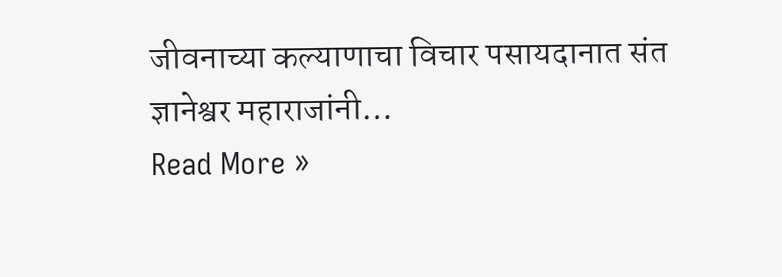जीवनाच्या कल्याणाचा विचार पसायदानात संत ज्ञानेश्वर महाराजांनी…
Read More »